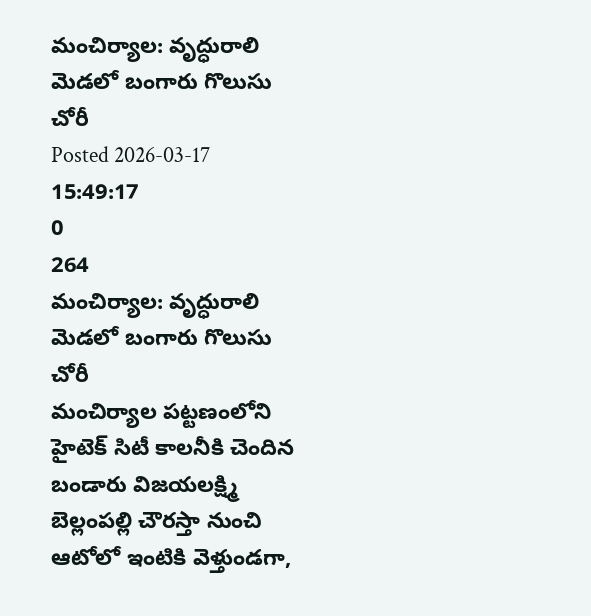మంచిర్యాల: వృద్ధురాలి మెడలో బంగారు గొలుసు చోరీ
Posted 2026-03-17 15:49:17
0
264
మంచిర్యాల: వృద్ధురాలి మెడలో బంగారు గొలుసు చోరీ
మంచిర్యాల పట్టణంలోని హైటెక్ సిటీ కాలనీకి చెందిన బండారు విజయలక్ష్మి బెల్లంపల్లి చౌరస్తా నుంచి ఆటోలో ఇంటికి వెళ్తుండగా,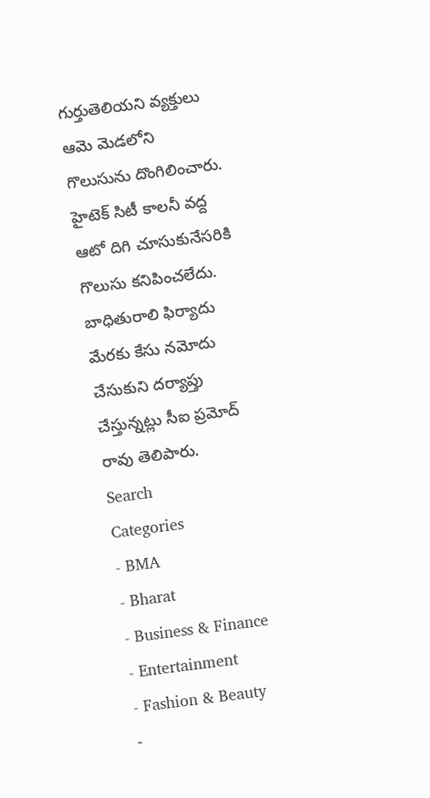గుర్తుతెలియని వ్యక్తులు ఆమె మెడలోని గొలుసును దొంగిలించారు. హైటెక్ సిటీ కాలనీ వద్ద ఆటో దిగి చూసుకునేసరికి గొలుసు కనిపించలేదు. బాధితురాలి ఫిర్యాదు మేరకు కేసు నమోదు చేసుకుని దర్యాప్తు చేస్తున్నట్లు సీఐ ప్రమోద్ రావు తెలిపారు.
Search
Categories
- BMA
- Bharat
- Business & Finance
- Entertainment
- Fashion & Beauty
-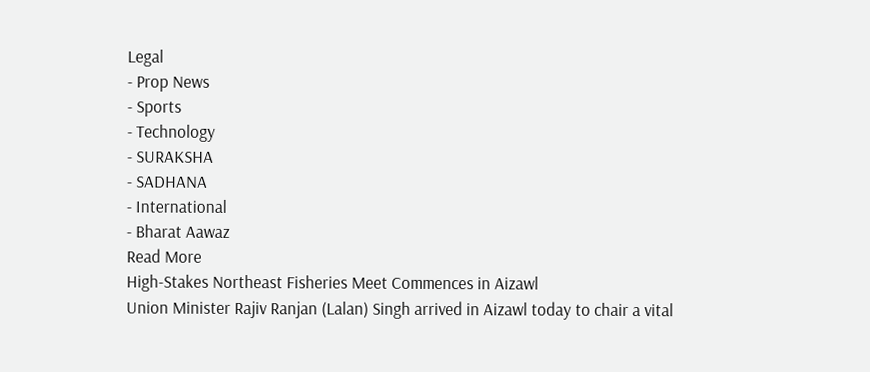Legal
- Prop News
- Sports
- Technology
- SURAKSHA
- SADHANA
- International
- Bharat Aawaz
Read More
High-Stakes Northeast Fisheries Meet Commences in Aizawl
Union Minister Rajiv Ranjan (Lalan) Singh arrived in Aizawl today to chair a vital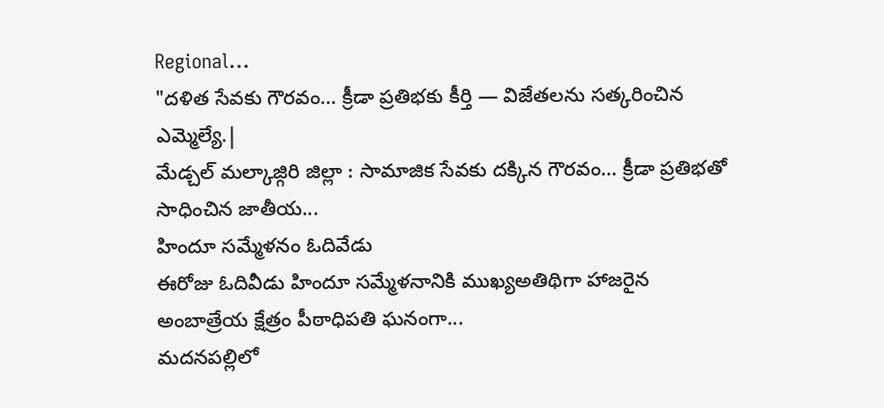Regional...
"దళిత సేవకు గౌరవం… క్రీడా ప్రతిభకు కీర్తి — విజేతలను సత్కరించిన ఎమ్మెల్యే.|
మేడ్చల్ మల్కాజ్గిరి జిల్లా : సామాజిక సేవకు దక్కిన గౌరవం… క్రీడా ప్రతిభతో సాధించిన జాతీయ...
హిందూ సమ్మేళనం ఓదివేడు
ఈరోజు ఓదివీడు హిందూ సమ్మేళనానికి ముఖ్యఅతిథిగా హాజరైన అంబాత్రేయ క్షేత్రం పీఠాధిపతి ఘనంగా...
మదనపల్లిలో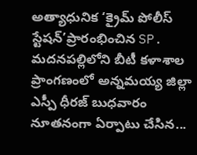అత్యాధునిక ‘క్రైమ్ పోలీస్ స్టేషన్’ప్రారంభించిన SP.
మదనపల్లిలోని బీటీ కళాశాల ప్రాంగణంలో అన్నమయ్య జిల్లా ఎస్పీ ధీరజ్ బుధవారం నూతనంగా ఏర్పాటు చేసిన...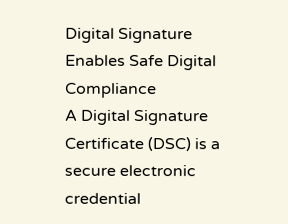Digital Signature Enables Safe Digital Compliance
A Digital Signature Certificate (DSC) is a secure electronic credential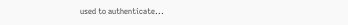used to authenticate...